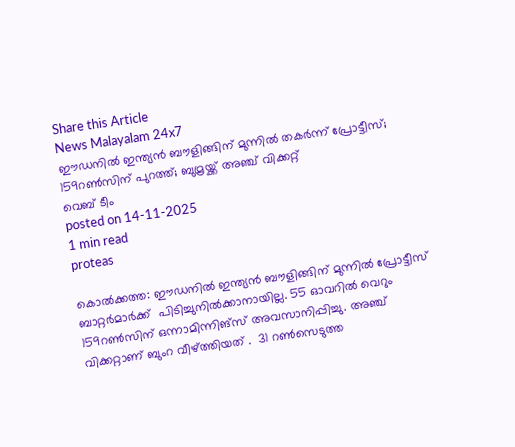Share this Article
News Malayalam 24x7
ഈഡനിൽ ഇന്ത്യൻ ബൗളിങ്ങിന് മുന്നിൽ തകർന്ന് പ്രോട്ടീസ്; 159റൺസിന്‌ പുറത്ത്; ബുമ്രയ്ക്ക് അഞ്ച് വിക്കറ്റ്
വെബ് ടീം
posted on 14-11-2025
1 min read
proteas

കൊൽക്കത്ത: ഈഡനിൽ ഇന്ത്യൻ ബൗളിങ്ങിന് മുന്നിൽ പ്രോട്ടീസ് ബാറ്റർമാർക്ക്  പിടിച്ചുനിൽക്കാനായില്ല. 55 ഓവറിൽ വെറും 159റൺസിന്‌ ഒന്നാമിന്നിങ്‌സ് അവസാനിപ്പിച്ചു. അഞ്ച് വിക്കറ്റാണ് ബുംറ വീഴ്ത്തിയത് .  31 റണ്‍സെടുത്ത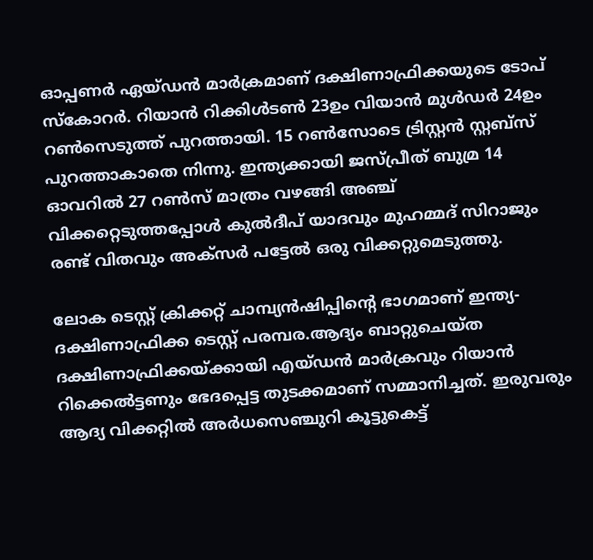ഓപ്പണര്‍ ഏയ്ഡൻ മാര്‍ക്രമാണ് ദക്ഷിണാഫ്രിക്കയുടെ ടോപ് സ്കോറര്‍. റിയാൻ റിക്കിള്‍ടണ്‍ 23ഉം വിയാന്‍ മുള്‍ഡര്‍ 24ഉം റണ്‍സെടുത്ത് പുറത്തായി. 15 റണ്‍സോടെ ട്രിസ്റ്റൻ സ്റ്റബ്സ് പുറത്താകാതെ നിന്നു. ഇന്ത്യക്കായി ജസ്പ്രീത് ബുമ്ര 14 ഓവറില്‍ 27 റണ്‍സ് മാത്രം വഴങ്ങി അഞ്ച് വിക്കറ്റെടുത്തപ്പോള്‍ കുല്‍ദീപ് യാദവും മുഹമ്മദ് സിറാജും രണ്ട് വിതവും അക്സര്‍ പട്ടേല്‍ ഒരു വിക്കറ്റുമെടുത്തു.

ലോക ടെസ്റ്റ് ക്രിക്കറ്റ് ചാമ്പ്യൻഷിപ്പിന്റെ ഭാഗമാണ് ഇന്ത്യ-ദക്ഷിണാഫ്രിക്ക ടെസ്റ്റ് പരമ്പര.ആദ്യം ബാറ്റുചെയ്ത ദക്ഷിണാഫ്രിക്കയ്ക്കായി എയ്ഡന്‍ മാര്‍ക്രവും റിയാന്‍ റിക്കെല്‍ട്ടണും ഭേദപ്പെട്ട തുടക്കമാണ് സമ്മാനിച്ചത്. ഇരുവരും ആദ്യ വിക്കറ്റില്‍ അര്‍ധസെഞ്ചുറി കൂട്ടുകെട്ട്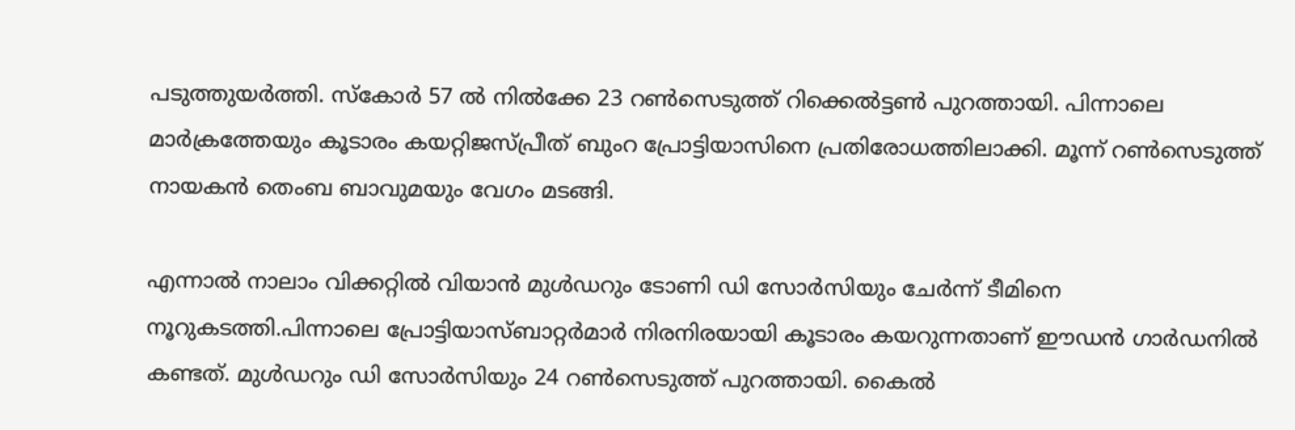പടുത്തുയര്‍ത്തി. സ്‌കോര്‍ 57 ല്‍ നില്‍ക്കേ 23 റണ്‍സെടുത്ത് റിക്കെല്‍ട്ടണ്‍ പുറത്തായി. പിന്നാലെ മാര്‍ക്രത്തേയും കൂടാരം കയറ്റിജസ്പ്രീത് ബുംറ പ്രോട്ടിയാസിനെ പ്രതിരോധത്തിലാക്കി. മൂന്ന് റണ്‍സെടുത്ത് നായകന്‍ തെംബ ബാവുമയും വേഗം മടങ്ങി.

എന്നാല്‍ നാലാം വിക്കറ്റില്‍ വിയാന്‍ മുള്‍ഡറും ടോണി ഡി സോര്‍സിയും ചേര്‍ന്ന് ടീമിനെ നൂറുകടത്തി.പിന്നാലെ പ്രോട്ടിയാസ്ബാറ്റര്‍മാര്‍ നിരനിരയായി കൂടാരം കയറുന്നതാണ് ഈഡന്‍ ഗാര്‍ഡനില്‍ കണ്ടത്. മുള്‍ഡറും ഡി സോര്‍സിയും 24 റണ്‍സെടുത്ത് പുറത്തായി. കൈല്‍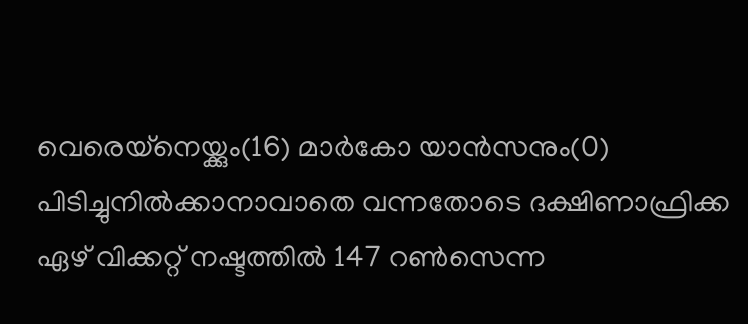വെരെയ്‌നെയ്ക്കും(16) മാര്‍കോ യാന്‍സനും(0) പിടിച്ചുനില്‍ക്കാനാവാതെ വന്നതോടെ ദക്ഷിണാഫ്രിക്ക ഏഴ് വിക്കറ്റ് നഷ്ടത്തില്‍ 147 റണ്‍സെന്ന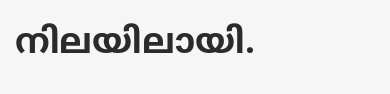നിലയിലായി.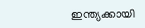ഇന്ത്യക്കായി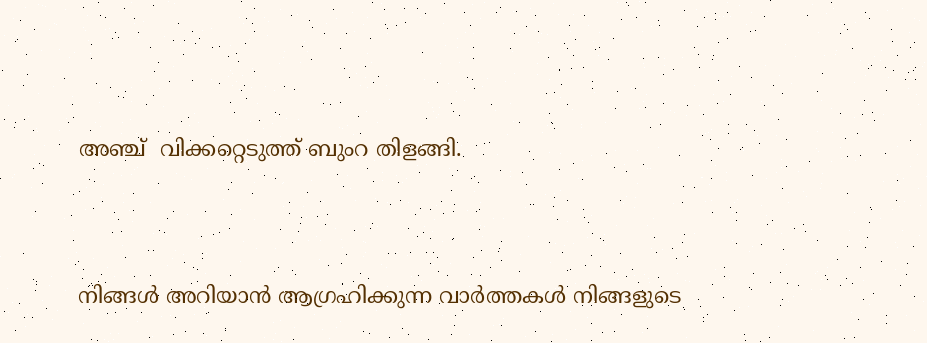അഞ്ച്  വിക്കറ്റെടുത്ത് ബുംറ തിളങ്ങി.


നിങ്ങൾ അറിയാൻ ആഗ്രഹിക്കുന്ന വാർത്തകൾ നിങ്ങളുടെ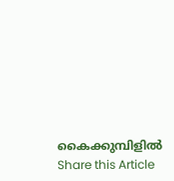കൈക്കുമ്പിളിൽ
Share this Article